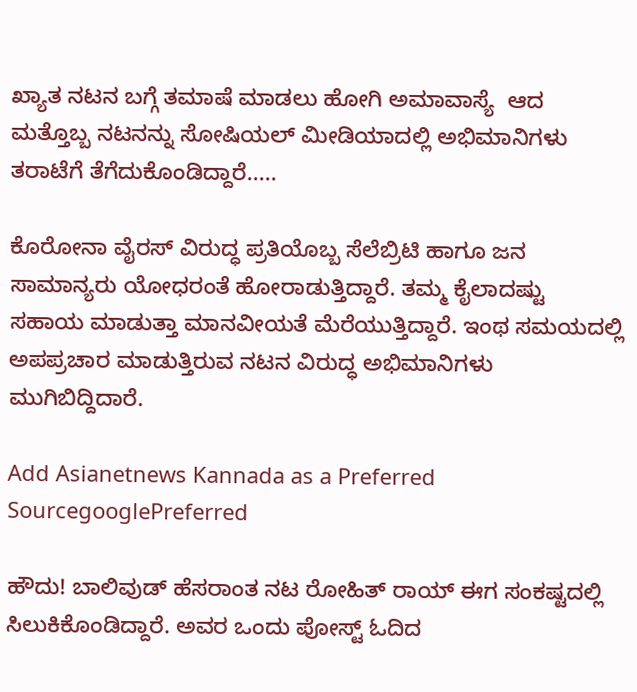ಖ್ಯಾತ ನಟನ ಬಗ್ಗೆ ತಮಾಷೆ ಮಾಡಲು ಹೋಗಿ ಅಮಾವಾಸ್ಯೆ  ಆದ ಮತ್ತೊಬ್ಬ ನಟನನ್ನು ಸೋಷಿಯಲ್‌ ಮೀಡಿಯಾದಲ್ಲಿ ಅಭಿಮಾನಿಗಳು ತರಾಟೆಗೆ ತೆಗೆದುಕೊಂಡಿದ್ದಾರೆ.....

ಕೊರೋನಾ ವೈರಸ್‌ ವಿರುದ್ಧ ಪ್ರತಿಯೊಬ್ಬ ಸೆಲೆಬ್ರಿಟಿ ಹಾಗೂ ಜನ ಸಾಮಾನ್ಯರು ಯೋಧರಂತೆ ಹೋರಾಡುತ್ತಿದ್ದಾರೆ. ತಮ್ಮ ಕೈಲಾದಷ್ಟು ಸಹಾಯ ಮಾಡುತ್ತಾ ಮಾನವೀಯತೆ ಮೆರೆಯುತ್ತಿದ್ದಾರೆ. ಇಂಥ ಸಮಯದಲ್ಲಿ ಅಪಪ್ರಚಾರ ಮಾಡುತ್ತಿರುವ ನಟನ ವಿರುದ್ಧ ಅಭಿಮಾನಿಗಳು ಮುಗಿಬಿದ್ದಿದಾರೆ.

Add Asianetnews Kannada as a Preferred SourcegooglePreferred

ಹೌದು! ಬಾಲಿವುಡ್‌ ಹೆಸರಾಂತ ನಟ ರೋಹಿತ್ ರಾಯ್ ಈಗ ಸಂಕಷ್ಟದಲ್ಲಿ ಸಿಲುಕಿಕೊಂಡಿದ್ದಾರೆ. ಅವರ ಒಂದು ಪೋಸ್ಟ್‌ ಓದಿದ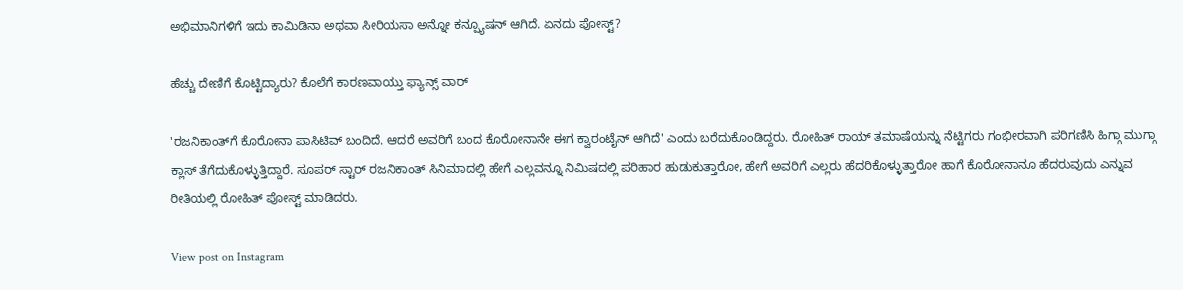ಅಭಿಮಾನಿಗಳಿಗೆ ಇದು ಕಾಮಿಡಿನಾ ಅಥವಾ ಸೀರಿಯಸಾ ಅನ್ನೋ ಕನ್ಪ್ಯೂಷನ್ ಆಗಿದೆ. ಏನದು ಪೋಸ್ಟ್‌?

ಹೆಚ್ಚು ದೇಣಿಗೆ ಕೊಟ್ಟಿದ್ಯಾರು? ಕೊಲೆಗೆ ಕಾರಣವಾಯ್ತು ಫ್ಯಾನ್ಸ್ ವಾರ್

'ರಜನಿಕಾಂತ್‌ಗೆ ಕೊರೋನಾ ಪಾಸಿಟಿವ್‌ ಬಂದಿದೆ. ಆದರೆ ಅವರಿಗೆ ಬಂದ ಕೊರೋನಾನೇ ಈಗ ಕ್ವಾರಂಟೈನ್‌ ಆಗಿದೆ' ಎಂದು ಬರೆದುಕೊಂಡಿದ್ದರು. ರೋಹಿತ್ ರಾಯ್ ತಮಾಷೆಯನ್ನು ನೆಟ್ಟಿಗರು ಗಂಭೀರವಾಗಿ ಪರಿಗಣಿಸಿ ಹಿಗ್ಗಾ ಮುಗ್ಗಾ ಕ್ಲಾಸ್‌ ತೆಗೆದುಕೊಳ್ಳುತ್ತಿದ್ದಾರೆ. ಸೂಪರ್‌ ಸ್ಟಾರ್ ರಜನಿಕಾಂತ್‌ ಸಿನಿಮಾದಲ್ಲಿ ಹೇಗೆ ಎಲ್ಲವನ್ನೂ ನಿಮಿಷದಲ್ಲಿ ಪರಿಹಾರ ಹುಡುಕುತ್ತಾರೋ, ಹೇಗೆ ಅವರಿಗೆ ಎಲ್ಲರು ಹೆದರಿಕೊಳ್ಳುತ್ತಾರೋ ಹಾಗೆ ಕೊರೋನಾನೂ ಹೆದರುವುದು ಎನ್ನುವ ರೀತಿಯಲ್ಲಿ ರೋಹಿತ್ ಪೋಸ್ಟ್ ಮಾಡಿದರು.

View post on Instagram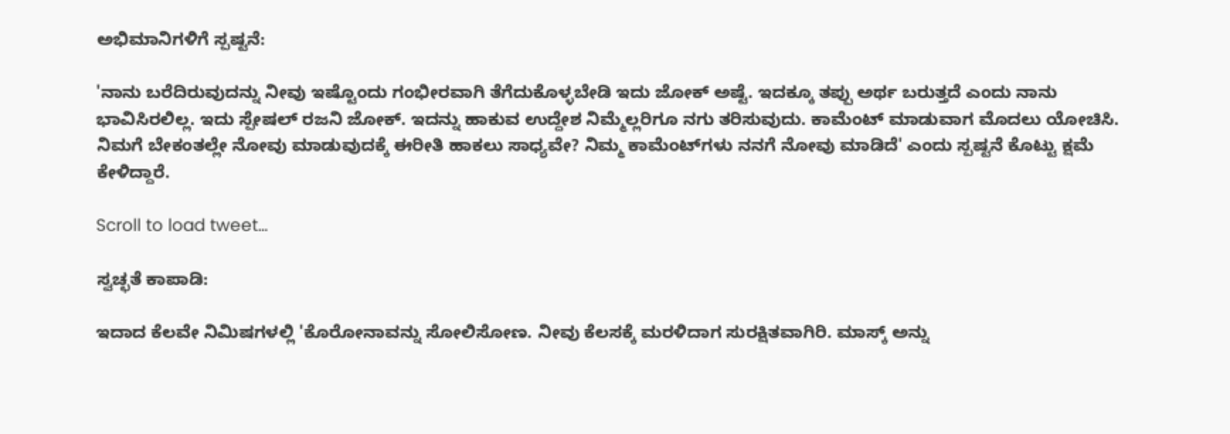ಅಭಿಮಾನಿಗಳಿಗೆ ಸ್ಪಷ್ಟನೆ:

'ನಾನು ಬರೆದಿರುವುದನ್ನು ನೀವು ಇಷ್ಟೊಂದು ಗಂಭೀರವಾಗಿ ತೆಗೆದುಕೊಳ್ಳಬೇಡಿ ಇದು ಜೋಕ್‌ ಅಷ್ಟೆ. ಇದಕ್ಕೂ ತಪ್ಪು ಅರ್ಥ ಬರುತ್ತದೆ ಎಂದು ನಾನು ಭಾವಿಸಿರಲಿಲ್ಲ. ಇದು ಸ್ಪೇಷಲ್ ರಜನಿ ಜೋಕ್. ಇದನ್ನು ಹಾಕುವ ಉದ್ದೇಶ ನಿಮ್ಮೆಲ್ಲರಿಗೂ ನಗು ತರಿಸುವುದು. ಕಾಮೆಂಟ್ ಮಾಡುವಾಗ ಮೊದಲು ಯೋಚಿಸಿ. ನಿಮಗೆ ಬೇಕಂತಲ್ಲೇ ನೋವು ಮಾಡುವುದಕ್ಕೆ ಈರೀತಿ ಹಾಕಲು ಸಾಧ್ಯವೇ? ನಿಮ್ಮ ಕಾಮೆಂಟ್‌ಗಳು ನನಗೆ ನೋವು ಮಾಡಿದೆ' ಎಂದು ಸ್ಪಷ್ಟನೆ ಕೊಟ್ಟು ಕ್ಷಮೆ ಕೇಳಿದ್ದಾರೆ.

Scroll to load tweet…

ಸ್ವಚ್ಛತೆ ಕಾಪಾಡಿ:

ಇದಾದ ಕೆಲವೇ ನಿಮಿಷಗಳಲ್ಲಿ 'ಕೊರೋನಾವನ್ನು ಸೋಲಿಸೋಣ. ನೀವು ಕೆಲಸಕ್ಕೆ ಮರಳಿದಾಗ ಸುರಕ್ಷಿತವಾಗಿರಿ. ಮಾಸ್ಕ್‌ ಅನ್ನು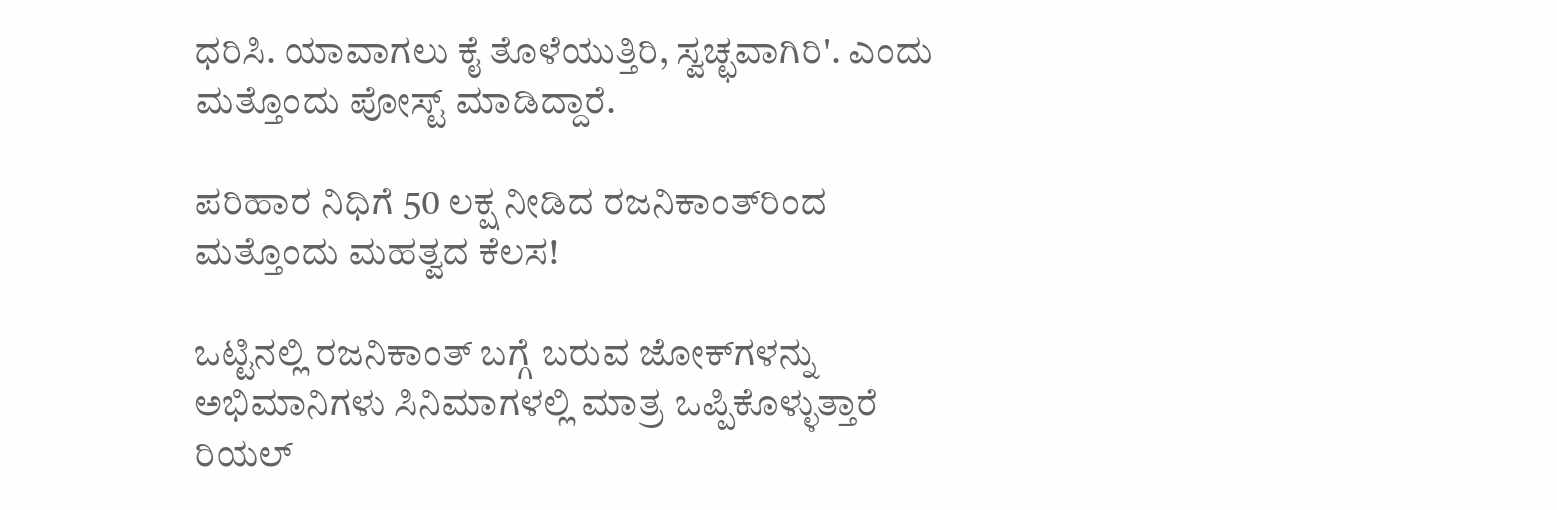ಧರಿಸಿ. ಯಾವಾಗಲು ಕೈ ತೊಳೆಯುತ್ತಿರಿ, ಸ್ವಚ್ಛವಾಗಿರಿ'. ಎಂದು
ಮತ್ತೊಂದು ಪೋಸ್ಟ್‌ ಮಾಡಿದ್ದಾರೆ.

ಪರಿಹಾರ ನಿಧಿಗೆ 50 ಲಕ್ಷ ನೀಡಿದ ರಜನಿಕಾಂತ್‌‌ರಿಂದ ಮತ್ತೊಂದು ಮಹತ್ವದ ಕೆಲಸ!

ಒಟ್ಟಿನಲ್ಲಿ ರಜನಿಕಾಂತ್‌ ಬಗ್ಗೆ ಬರುವ ಜೋಕ್‌ಗಳನ್ನು ಅಭಿಮಾನಿಗಳು ಸಿನಿಮಾಗಳಲ್ಲಿ ಮಾತ್ರ ಒಪ್ಪಿಕೊಳ್ಳುತ್ತಾರೆ ರಿಯಲ್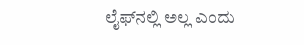ಲೈಫ್‌ನಲ್ಲಿ ಅಲ್ಲ ಎಂದು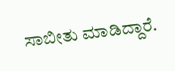ಸಾಬೀತು ಮಾಡಿದ್ದಾರೆ.